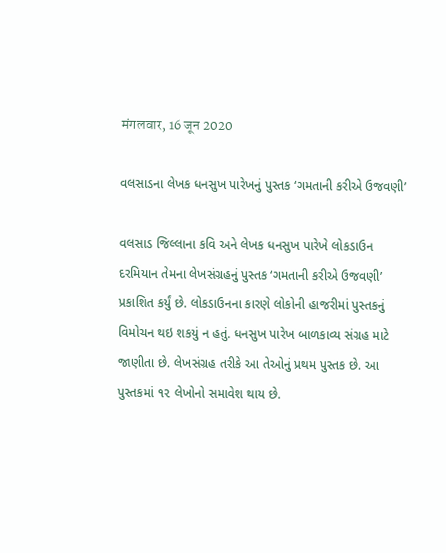मंगलवार, 16 जून 2020

વલસાડના લેખક ધનસુખ પારેખનું પુસ્‍તક ‘ગમતાની કરીએ ઉજવણી’

વલસાડ જિલ્લાના કવિ અને લેખક ધનસુખ પારેખે લોકડાઉન દરમિયાન તેમના લેખસંગ્રહનું પુસ્‍તક ‘ગમતાની કરીએ ઉજવણી’ પ્રકાશિત કર્યું છે. લોકડાઉનના કારણે લોકોની હાજરીમાં પુસ્‍તકનું વિમોચન થઇ શકયું ન હતું. ધનસુખ પારેખ બાળકાવ્‍ય સંગ્રહ માટે જાણીતા છે. લેખસંગ્રહ તરીકે આ તેઓનું પ્રથમ પુસ્‍તક છે. આ પુસ્‍તકમાં ૧૨ લેખોનો સમાવેશ થાય છે.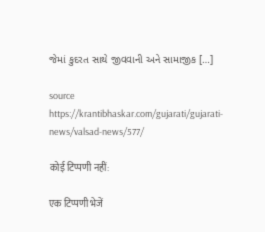જેમાં કુદરત સાથે જીવવાની અને સામાજીક […]

source https://krantibhaskar.com/gujarati/gujarati-news/valsad-news/577/

कोई टिप्पणी नहीं:

एक टिप्पणी भेजें